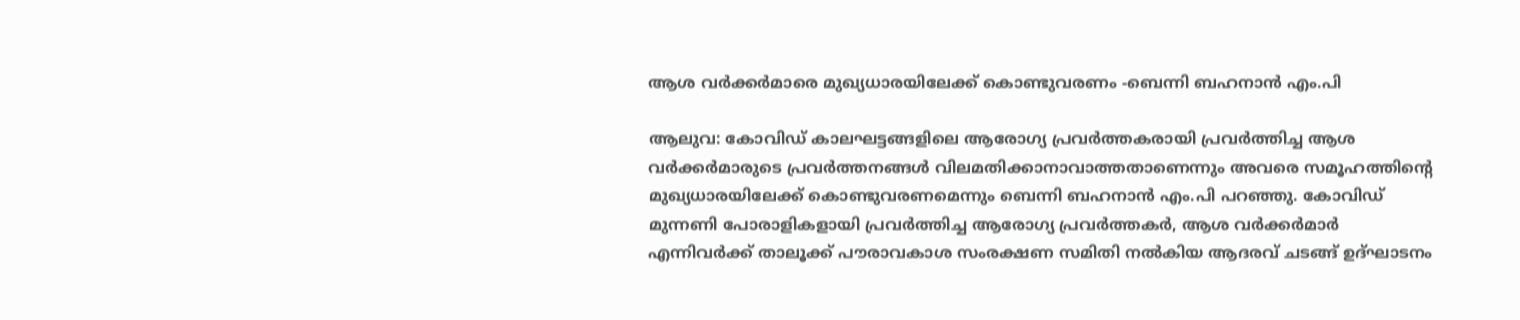ആശ വർക്കർമാരെ മുഖ്യധാരയിലേക്ക് കൊണ്ടുവരണം -ബെന്നി ബഹനാൻ എം.പി

ആലുവ: കോവിഡ് കാലഘട്ടങ്ങളിലെ ആരോഗ്യ പ്രവർത്തകരായി പ്രവർത്തിച്ച ആശ വർക്കർമാരുടെ പ്രവർത്തനങ്ങൾ വിലമതിക്കാനാവാത്തതാണെന്നും അവരെ സമൂഹത്തിന്‍റെ മുഖ്യധാരയിലേക്ക് കൊണ്ടുവരണമെന്നും ബെന്നി ബഹനാൻ എം.പി പറഞ്ഞു. കോവിഡ് മുന്നണി പോരാളികളായി പ്രവർത്തിച്ച ആരോഗ്യ പ്രവർത്തകർ, ആശ വർക്കർമാർ എന്നിവർക്ക് താലൂക്ക് പൗരാവകാശ സംരക്ഷണ സമിതി നൽകിയ ആദരവ് ചടങ്ങ് ഉദ്ഘാടനം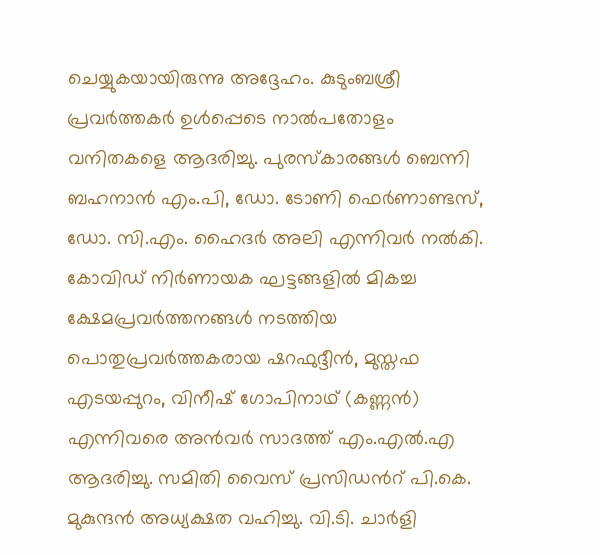ചെയ്യുകയായിരുന്നു അദ്ദേഹം. കുടുംബശ്രീ പ്രവർത്തകർ ഉൾപ്പെടെ നാൽപതോളം വനിതകളെ ആദരിച്ചു. പുരസ്കാരങ്ങൾ ബെന്നി ബഹനാൻ എം.പി, ഡോ. ടോണി ഫെർണാണ്ടസ്, ഡോ. സി.എം. ഹൈദർ അലി എന്നിവർ നൽകി. കോവിഡ് നിർണായക ഘട്ടങ്ങളിൽ മികച്ച ക്ഷേമപ്രവർത്തനങ്ങൾ നടത്തിയ പൊതുപ്രവർത്തകരായ ഷറഫുദ്ദീൻ, മുസ്തഫ എടയപ്പുറം, വിനീഷ് ഗോപിനാഥ് (കണ്ണൻ) എന്നിവരെ അൻവർ സാദത്ത് എം.എൽ.എ ആദരിച്ചു. സമിതി വൈസ് പ്രസിഡൻറ് പി.കെ. മുകുന്ദൻ അധ്യക്ഷത വഹിച്ചു. വി.ടി. ചാർളി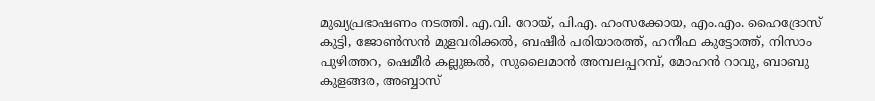മുഖ്യപ്രഭാഷണം നടത്തി. എ.വി. റോയ്, പി.എ. ഹംസക്കോയ, എം.എം. ഹൈദ്രോസ് കുട്ടി, ജോൺസൻ മുളവരിക്കൽ, ബഷീർ പരിയാരത്ത്, ഹനീഫ കുട്ടോത്ത്, നിസാം പുഴിത്തറ, ഷെമീർ കല്ലുങ്കൽ, സുലൈമാൻ അമ്പലപ്പറമ്പ്, മോഹൻ റാവു, ബാബു കുളങ്ങര, അബ്ബാസ്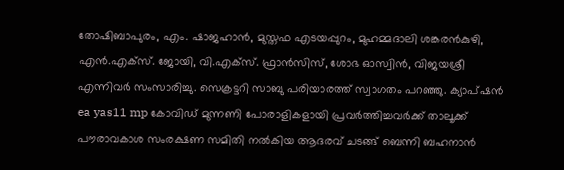തോഷിബാപുരം, എം. ഷാജഹാൻ, മുസ്തഫ എടയപ്പുറം, മുഹമ്മദാലി ശങ്കരൻകുഴി, എൻ.എക്സ്. ജോയി, വി.എക്സ്. ഫ്രാൻസിസ്, ശോഭ ഓസ്വിൻ, വിജയശ്രീ എന്നിവർ സംസാരിച്ചു. സെക്രട്ടറി സാബു പരിയാരത്ത് സ്വാഗതം പറഞ്ഞു. ക്യാപ്‌ഷൻ ea yas11 mp കോവിഡ് മുന്നണി പോരാളികളായി പ്രവർത്തിച്ചവർക്ക് താലൂക്ക് പൗരാവകാശ സംരക്ഷണ സമിതി നൽകിയ ആദരവ് ചടങ്ങ് ബെന്നി ബഹനാൻ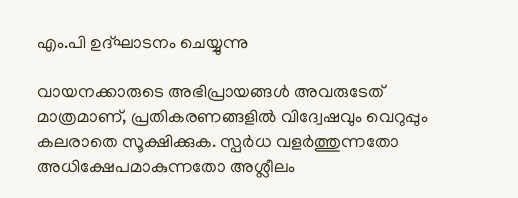എം.പി ഉദ്ഘാടനം ചെയ്യുന്നു

വായനക്കാരുടെ അഭിപ്രായങ്ങള്‍ അവരുടേത് മാത്രമാണ്, പ്രതികരണങ്ങളിൽ വിദ്വേഷവും വെറുപ്പും കലരാതെ സൂക്ഷിക്കുക. സ്പർധ വളർത്തുന്നതോ അധിക്ഷേപമാകുന്നതോ അശ്ലീലം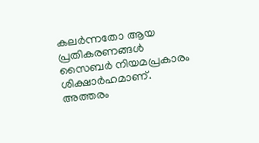കലർന്നതോ ആയ പ്രതികരണങ്ങൾ സൈബർ നിയമപ്രകാരം ശിക്ഷാർഹമാണ്. അത്തരം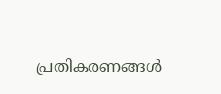പ്രതികരണങ്ങൾ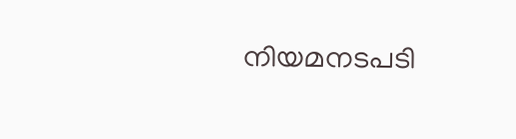നിയമനടപടി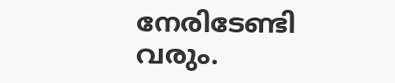നേരിടേണ്ടി വരും.